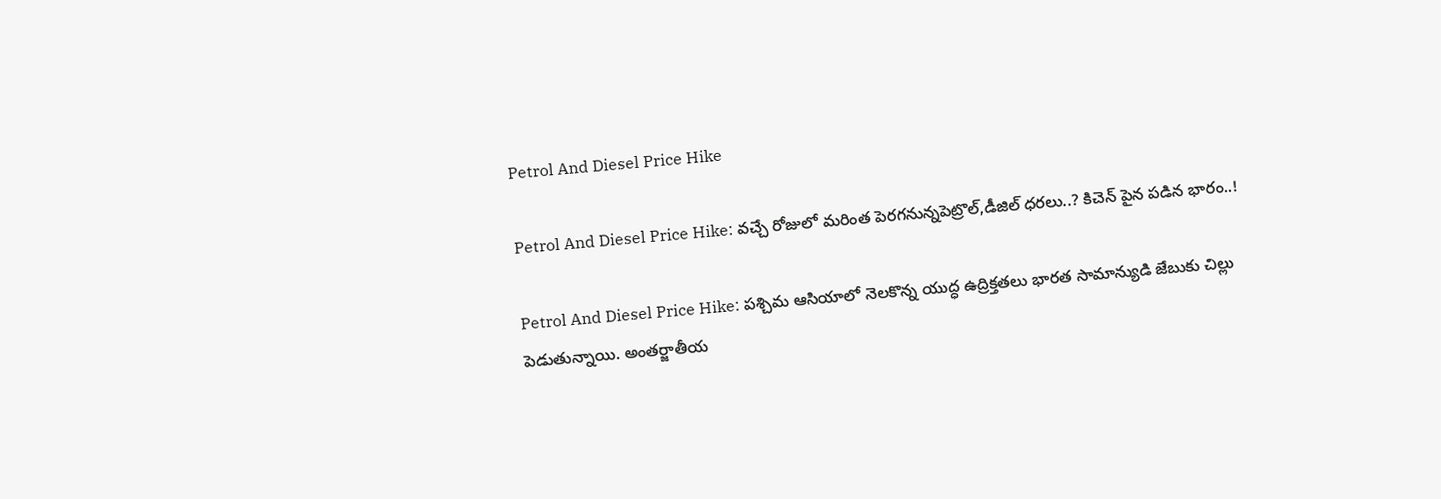Petrol And Diesel Price Hike

Petrol And Diesel Price Hike: వచ్చే రోజులో మరింత పెరగనున్నపెట్రొల్,డీజిల్ ధరలు..? కిచెన్ పైన పడిన భారం..!

Petrol And Diesel Price Hike: పశ్చిమ ఆసియాలో నెలకొన్న యుద్ధ ఉద్రిక్తతలు భారత సామాన్యుడి జేబుకు చిల్లు పెడుతున్నాయి. అంతర్జాతీయ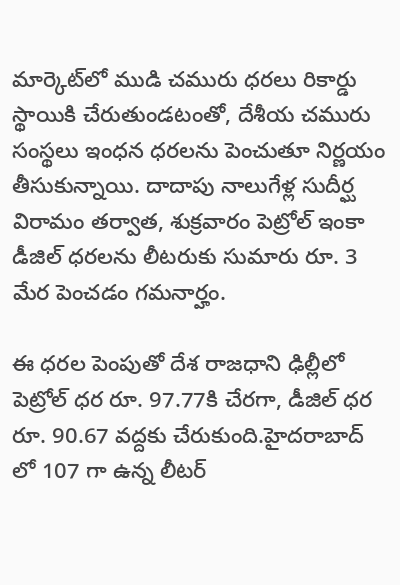మార్కెట్‌లో ముడి చమురు ధరలు రికార్డు స్థాయికి చేరుతుండటంతో, దేశీయ చమురు సంస్థలు ఇంధన ధరలను పెంచుతూ నిర్ణయం తీసుకున్నాయి. దాదాపు నాలుగేళ్ల సుదీర్ఘ విరామం తర్వాత, శుక్రవారం పెట్రోల్ ఇంకా డీజిల్ ధరలను లీటరుకు సుమారు రూ. 3 మేర పెంచడం గమనార్హం.

ఈ ధరల పెంపుతో దేశ రాజధాని ఢిల్లీలో పెట్రోల్ ధర రూ. 97.77కి చేరగా, డీజిల్ ధర రూ. 90.67 వద్దకు చేరుకుంది.హైదరాబాద్ లో 107 గా ఉన్న లీటర్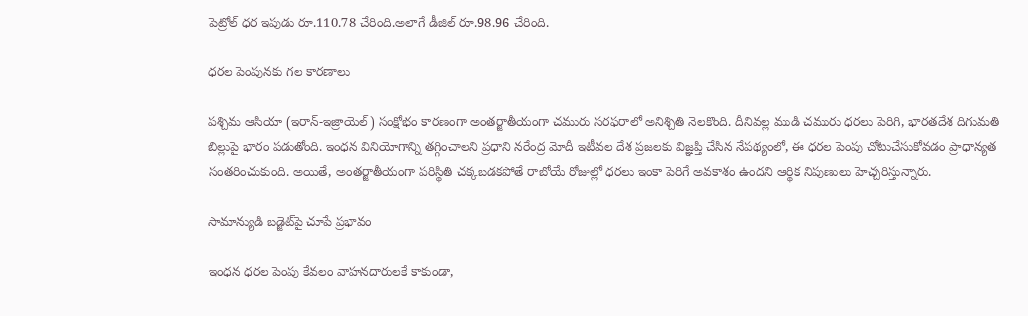పెట్రోల్ ధర ఇపుడు రూ.110.78 చేరింది.అలాగే డీజిల్ రూ.98.96 చేరింది.

ధరల పెంపునకు గల కారణాలు

పశ్చిమ ఆసియా (ఇరాన్-ఇజ్రాయెల్) సంక్షోభం కారణంగా అంతర్జాతీయంగా చమురు సరఫరాలో అనిశ్చితి నెలకొంది. దీనివల్ల ముడి చమురు ధరలు పెరిగి, భారతదేశ దిగుమతి బిల్లుపై భారం పడుతోంది. ఇంధన వినియోగాన్ని తగ్గించాలని ప్రధాని నరేంద్ర మోదీ ఇటీవల దేశ ప్రజలకు విజ్ఞప్తి చేసిన నేపథ్యంలో, ఈ ధరల పెంపు చోటుచేసుకోవడం ప్రాధాన్యత సంతరించుకుంది. అయితే, అంతర్జాతీయంగా పరిస్థితి చక్కబడకపోతే రాబోయే రోజుల్లో ధరలు ఇంకా పెరిగే అవకాశం ఉందని ఆర్థిక నిపుణులు హెచ్చరిస్తున్నారు.

సామాన్యుడి బడ్జెట్‌పై చూపే ప్రభావం

ఇంధన ధరల పెంపు కేవలం వాహనదారులకే కాకుండా,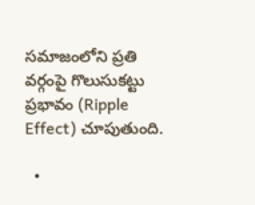సమాజంలోని ప్రతి వర్గంపై గొలుసుకట్టు ప్రభావం (Ripple Effect) చూపుతుంది.

  •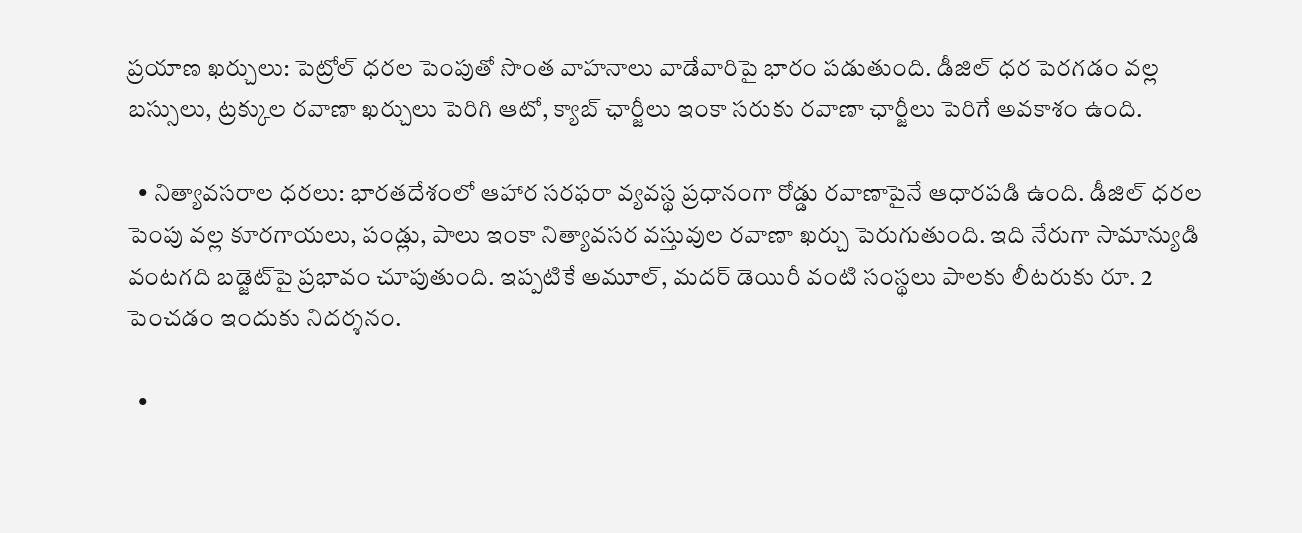ప్రయాణ ఖర్చులు: పెట్రోల్ ధరల పెంపుతో సొంత వాహనాలు వాడేవారిపై భారం పడుతుంది. డీజిల్ ధర పెరగడం వల్ల బస్సులు, ట్రక్కుల రవాణా ఖర్చులు పెరిగి ఆటో, క్యాబ్ ఛార్జీలు ఇంకా సరుకు రవాణా ఛార్జీలు పెరిగే అవకాశం ఉంది.

  • నిత్యావసరాల ధరలు: భారతదేశంలో ఆహార సరఫరా వ్యవస్థ ప్రధానంగా రోడ్డు రవాణాపైనే ఆధారపడి ఉంది. డీజిల్ ధరల పెంపు వల్ల కూరగాయలు, పండ్లు, పాలు ఇంకా నిత్యావసర వస్తువుల రవాణా ఖర్చు పెరుగుతుంది. ఇది నేరుగా సామాన్యుడి వంటగది బడ్జెట్‌పై ప్రభావం చూపుతుంది. ఇప్పటికే అమూల్, మదర్ డెయిరీ వంటి సంస్థలు పాలకు లీటరుకు రూ. 2 పెంచడం ఇందుకు నిదర్శనం.

  •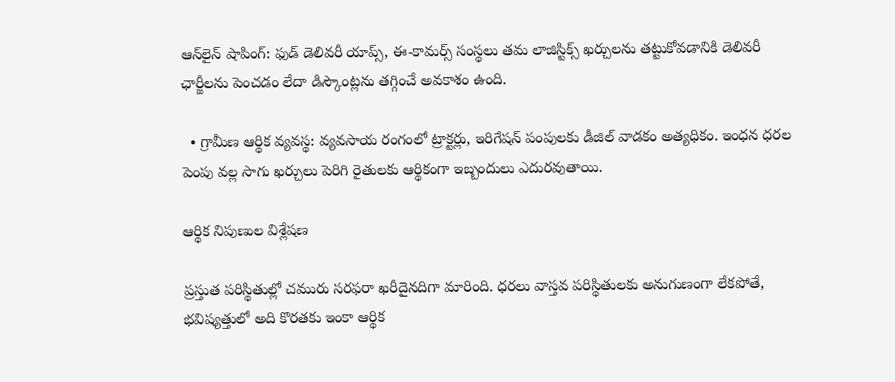ఆన్‌లైన్ షాపింగ్: ఫుడ్ డెలివరీ యాప్స్, ఈ-కామర్స్ సంస్థలు తమ లాజిస్టిక్స్ ఖర్చులను తట్టుకోవడానికి డెలివరీ ఛార్జీలను పెంచడం లేదా డిస్కౌంట్లను తగ్గించే అవకాశం ఉంది.

  • గ్రామీణ ఆర్థిక వ్యవస్థ: వ్యవసాయ రంగంలో ట్రాక్టర్లు, ఇరిగేషన్ పంపులకు డీజిల్ వాడకం అత్యధికం. ఇంధన ధరల పెంపు వల్ల సాగు ఖర్చులు పెరిగి రైతులకు ఆర్థికంగా ఇబ్బందులు ఎదురవుతాయి.

ఆర్థిక నిపుణుల విశ్లేషణ

ప్రస్తుత పరిస్థితుల్లో చమురు సరఫరా ఖరీదైనదిగా మారింది. ధరలు వాస్తవ పరిస్థితులకు అనుగుణంగా లేకపోతే, భవిష్యత్తులో అది కొరతకు ఇంకా ఆర్థిక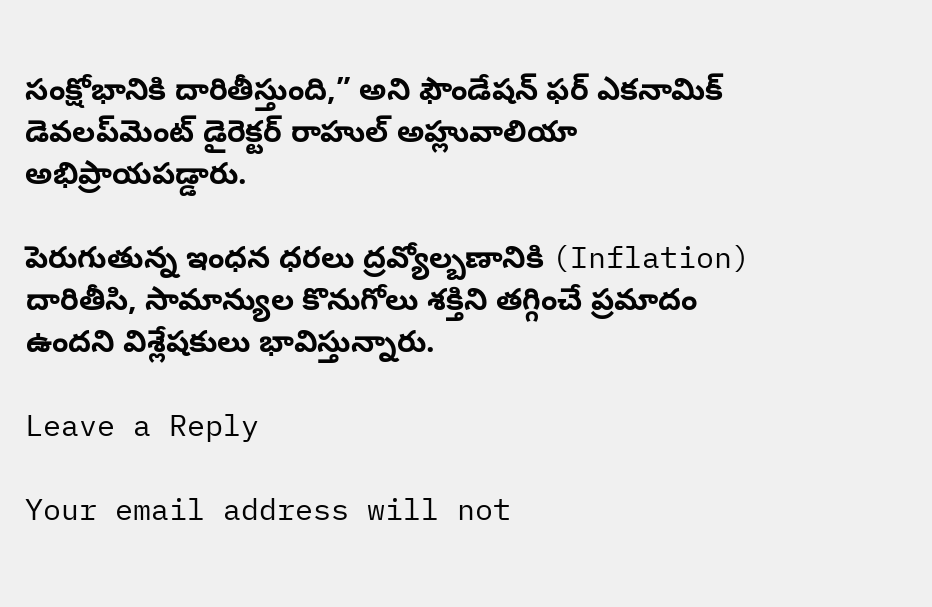సంక్షోభానికి దారితీస్తుంది,” అని ఫౌండేషన్ ఫర్ ఎకనామిక్ డెవలప్‌మెంట్ డైరెక్టర్ రాహుల్ అహ్లువాలియా అభిప్రాయపడ్డారు.

పెరుగుతున్న ఇంధన ధరలు ద్రవ్యోల్బణానికి (Inflation) దారితీసి, సామాన్యుల కొనుగోలు శక్తిని తగ్గించే ప్రమాదం ఉందని విశ్లేషకులు భావిస్తున్నారు.

Leave a Reply

Your email address will not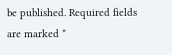be published. Required fields are marked *